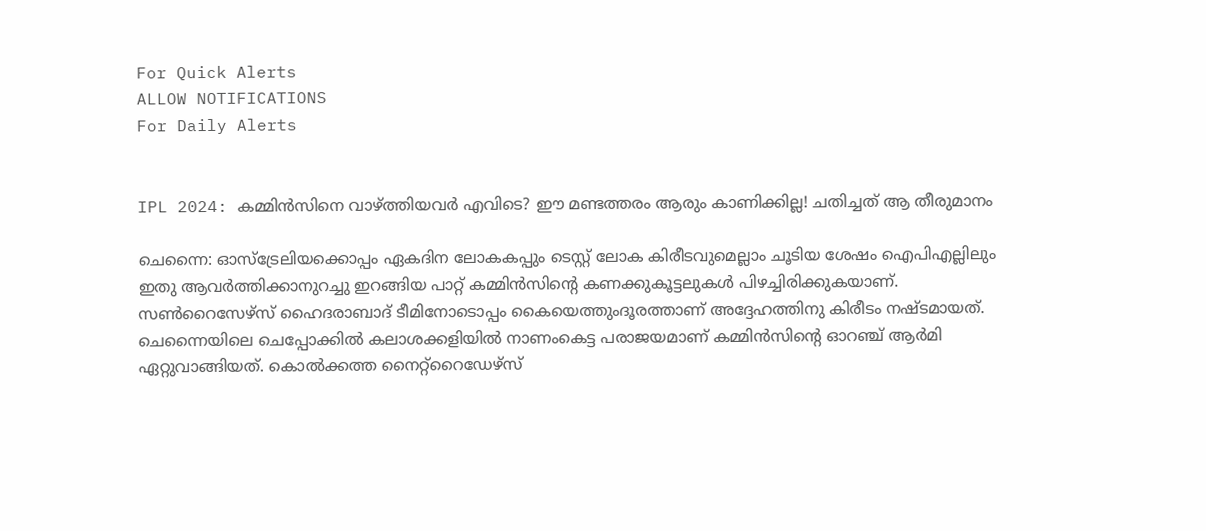For Quick Alerts
ALLOW NOTIFICATIONS
For Daily Alerts


IPL 2024: കമ്മിന്‍സിനെ വാഴ്ത്തിയവര്‍ എവിടെ? ഈ മണ്ടത്തരം ആരും കാണിക്കില്ല! ചതിച്ചത് ആ തീരുമാനം

ചെന്നൈ: ഓസ്‌ട്രേലിയക്കൊപ്പം ഏകദിന ലോകകപ്പും ടെസ്റ്റ് ലോക കിരീടവുമെല്ലാം ചൂടിയ ശേഷം ഐപിഎല്ലിലും ഇതു ആവര്‍ത്തിക്കാനുറച്ചു ഇറങ്ങിയ പാറ്റ് കമ്മിന്‍സിന്റെ കണക്കുകൂട്ടലുകള്‍ പിഴച്ചിരിക്കുകയാണ്. സണ്‍റൈസേഴ്‌സ് ഹൈദരാബാദ് ടീമിനോടൊപ്പം കൈയെത്തുംദൂരത്താണ് അദ്ദേഹത്തിനു കിരീടം നഷ്ടമായത്. ചെന്നൈയിലെ ചെപ്പോക്കില്‍ കലാശക്കളിയില്‍ നാണംകെട്ട പരാജയമാണ് കമ്മിന്‍സിന്റെ ഓറഞ്ച് ആര്‍മി ഏറ്റുവാങ്ങിയത്. കൊല്‍ക്കത്ത നൈറ്റ്‌റൈഡേഴ്‌സ്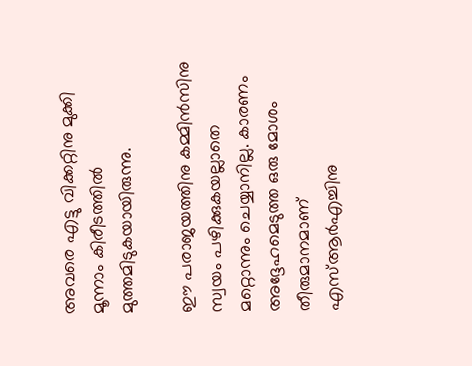അവരെ എട്ടു വിക്കറ്റിനു മുക്കി മൂന്നാം കിരീടത്തില്‍ മുത്തമിടുകയായിരുന്നു.

ഈ പരാജയത്തിനു കമ്മിന്‍സിനു സ്വയം പഴിക്കുകയല്ലാതെ മറ്റൊന്നും ചെയ്യാനില്ല. കാരണം അദ്ദേഹമെടുത്ത ഒരു മോശം തീരുമാനമാണ് എസ്ആര്‍എച്ചിനു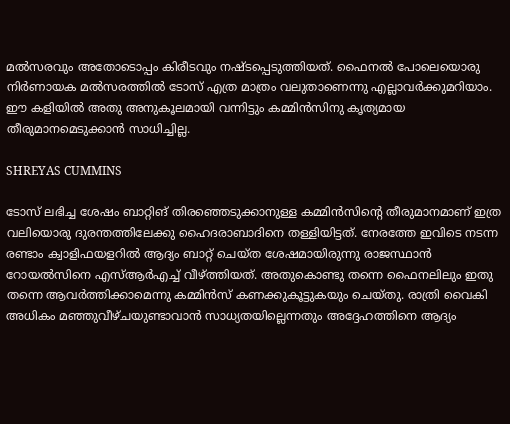മല്‍സരവും അതോടൊപ്പം കിരീടവും നഷ്ടപ്പെടുത്തിയത്. ഫൈനല്‍ പോലെയൊരു നിര്‍ണായക മല്‍സരത്തില്‍ ടോസ് എത്ര മാത്രം വലുതാണെന്നു എല്ലാവര്‍ക്കുമറിയാം. ഈ കളിയില്‍ അതു അനുകൂലമായി വന്നിട്ടും കമ്മിന്‍സിനു കൃത്യമായ തീരുമാനമെടുക്കാന്‍ സാധിച്ചില്ല.

SHREYAS CUMMINS

ടോസ് ലഭിച്ച ശേഷം ബാറ്റിങ് തിരഞ്ഞെടുക്കാനുള്ള കമ്മിന്‍സിന്റെ തീരുമാനമാണ് ഇത്ര വലിയൊരു ദുരന്തത്തിലേക്കു ഹൈദരാബാദിനെ തള്ളിയിട്ടത്. നേരത്തേ ഇവിടെ നടന്ന രണ്ടാം ക്വാളിഫയളറില്‍ ആദ്യം ബാറ്റ് ചെയ്ത ശേഷമായിരുന്നു രാജസ്ഥാന്‍ റോയല്‍സിനെ എസ്ആര്‍എച്ച് വീഴ്ത്തിയത്. അതുകൊണ്ടു തന്നെ ഫൈനലിലും ഇതു തന്നെ ആവര്‍ത്തിക്കാമെന്നു കമ്മിന്‍സ് കണക്കുകൂട്ടുകയും ചെയ്തു. രാത്രി വൈകി അധികം മഞ്ഞുവീഴ്ചയുണ്ടാവാന്‍ സാധ്യതയില്ലെന്നതും അദ്ദേഹത്തിനെ ആദ്യം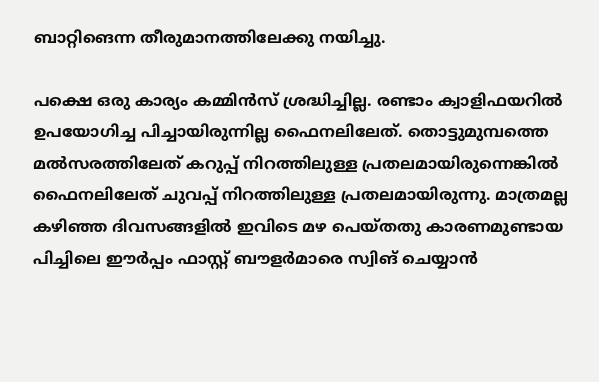ബാറ്റിങെന്ന തീരുമാനത്തിലേക്കു നയിച്ചു.

പക്ഷെ ഒരു കാര്യം കമ്മിന്‍സ് ശ്രദ്ധിച്ചില്ല. രണ്ടാം ക്വാളിഫയറില്‍ ഉപയോഗിച്ച പിച്ചായിരുന്നില്ല ഫൈനലിലേത്. തൊട്ടുമുമ്പത്തെ മല്‍സരത്തിലേത് കറുപ്പ് നിറത്തിലുള്ള പ്രതലമായിരുന്നെങ്കില്‍ ഫൈനലിലേത് ചുവപ്പ് നിറത്തിലുള്ള പ്രതലമായിരുന്നു. മാത്രമല്ല കഴിഞ്ഞ ദിവസങ്ങളില്‍ ഇവിടെ മഴ പെയ്തതു കാരണമുണ്ടായ പിച്ചിലെ ഈര്‍പ്പം ഫാസ്റ്റ് ബൗളര്‍മാരെ സ്വിങ് ചെയ്യാന്‍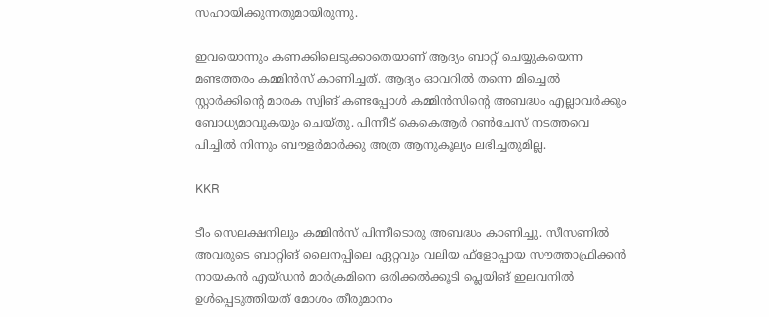സഹായിക്കുന്നതുമായിരുന്നു.

ഇവയൊന്നും കണക്കിലെടുക്കാതെയാണ് ആദ്യം ബാറ്റ് ചെയ്യുകയെന്ന മണ്ടത്തരം കമ്മിന്‍സ് കാണിച്ചത്. ആദ്യം ഓവറില്‍ തന്നെ മിച്ചെല്‍ സ്റ്റാര്‍ക്കിന്റെ മാരക സ്വിങ് കണ്ടപ്പോള്‍ കമ്മിന്‍സിന്റെ അബദ്ധം എല്ലാവര്‍ക്കും ബോധ്യമാവുകയും ചെയ്തു. പിന്നീട് കെകെആര്‍ റണ്‍ചേസ് നടത്തവെ പിച്ചില്‍ നിന്നും ബൗളര്‍മാര്‍ക്കു അത്ര ആനുകൂല്യം ലഭിച്ചതുമില്ല.

KKR

ടീം സെലക്ഷനിലും കമ്മിന്‍സ് പിന്നീടൊരു അബദ്ധം കാണിച്ചു. സീസണില്‍ അവരുടെ ബാറ്റിങ് ലൈനപ്പിലെ ഏറ്റവും വലിയ ഫ്‌ളോപ്പായ സൗത്താഫ്രിക്കന്‍ നായകന്‍ എയ്ഡന്‍ മാര്‍ക്രമിനെ ഒരിക്കല്‍ക്കൂടി പ്ലെയിങ് ഇലവനില്‍ ഉള്‍പ്പെടുത്തിയത് മോശം തീരുമാനം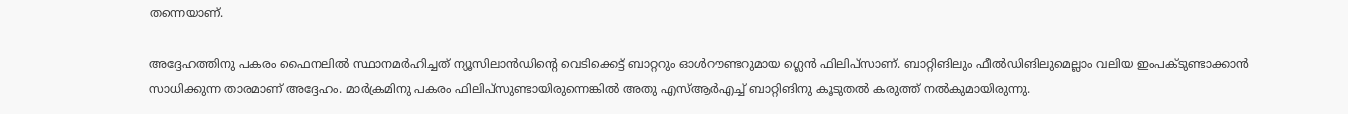തന്നെയാണ്.

അദ്ദേഹത്തിനു പകരം ഫൈനലില്‍ സ്ഥാനമര്‍ഹിച്ചത് ന്യൂസിലാന്‍ഡിന്റെ വെടിക്കെട്ട് ബാറ്ററും ഓള്‍റൗണ്ടറുമായ ഗ്ലെന്‍ ഫിലിപ്‌സാണ്. ബാറ്റിങിലും ഫീല്‍ഡിങിലുമെല്ലാം വലിയ ഇംപക്ടുണ്ടാക്കാന്‍ സാധിക്കുന്ന താരമാണ് അദ്ദേഹം. മാര്‍ക്രമിനു പകരം ഫിലിപ്‌സുണ്ടായിരുന്നെങ്കില്‍ അതു എസ്ആര്‍എച്ച് ബാറ്റിങിനു കൂടുതല്‍ കരുത്ത് നല്‍കുമായിരുന്നു.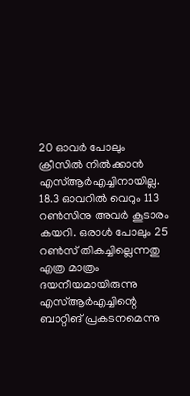20 ഓവര്‍ പോലും ക്രീസില്‍ നില്‍ക്കാന്‍ എസ്ആര്‍എച്ചിനായില്ല. 18.3 ഓവറില്‍ വെറും 113 റണ്‍സിനു അവര്‍ കൂടാരം കയറി. ഒരാള്‍ പോലും 25 റണ്‍സ് തികച്ചില്ലെന്നതു എത്ര മാത്രം ദയനീയമായിരുന്നു എസ്ആര്‍എച്ചിന്റെ ബാറ്റിങ് പ്രകടനമെന്നു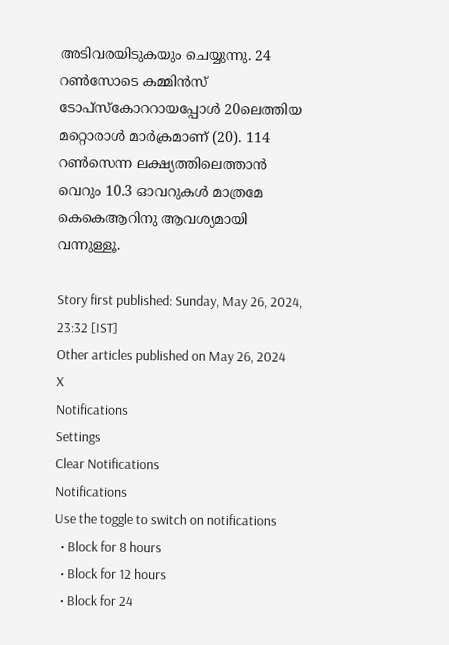അടിവരയിടുകയും ചെയ്യുന്നു. 24 റണ്‍സോടെ കമ്മിന്‍സ് ടോപ്‌സ്‌കോററായപ്പോള്‍ 20ലെത്തിയ മറ്റൊരാള്‍ മാര്‍ക്രമാണ് (20). 114 റണ്‍സെന്ന ലക്ഷ്യത്തിലെത്താന്‍ വെറും 10.3 ഓവറുകള്‍ മാത്രമേ കെകെആറിനു ആവശ്യമായി വന്നുള്ളൂ.

Story first published: Sunday, May 26, 2024, 23:32 [IST]
Other articles published on May 26, 2024
X
Notifications
Settings
Clear Notifications
Notifications
Use the toggle to switch on notifications
  • Block for 8 hours
  • Block for 12 hours
  • Block for 24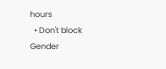hours
  • Don't block
Gender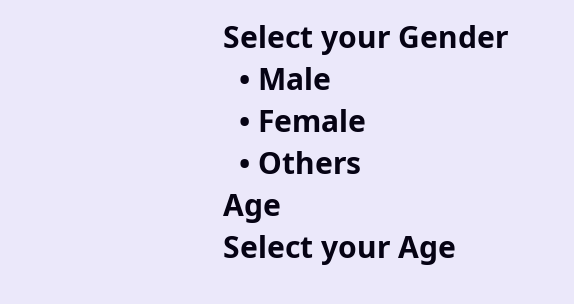Select your Gender
  • Male
  • Female
  • Others
Age
Select your Age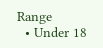Range
  • Under 18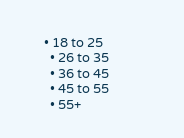• 18 to 25
  • 26 to 35
  • 36 to 45
  • 45 to 55
  • 55+